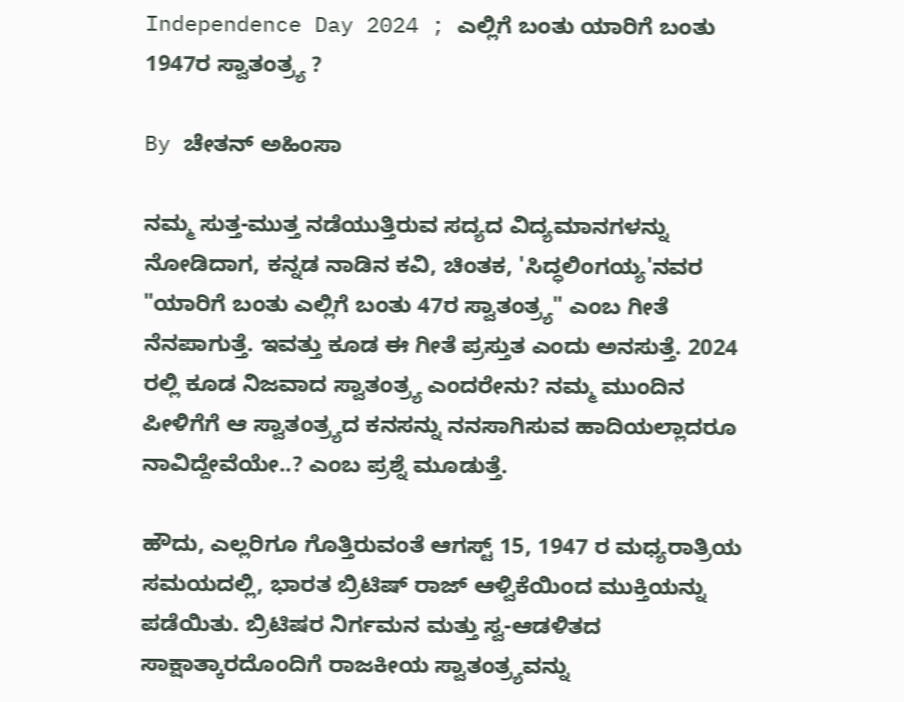Independence Day 2024 ; ಎಲ್ಲಿಗೆ ಬಂತು ಯಾರಿಗೆ ಬಂತು 1947ರ ಸ್ವಾತಂತ್ರ್ಯ ?

By ಚೇತನ್ ಅಹಿಂಸಾ

ನಮ್ಮ ಸುತ್ತ-ಮುತ್ತ ನಡೆಯುತ್ತಿರುವ ಸದ್ಯದ ವಿದ್ಯಮಾನಗಳನ್ನು ನೋಡಿದಾಗ, ಕನ್ನಡ ನಾಡಿನ ಕವಿ, ಚಿಂತಕ, 'ಸಿದ್ಧಲಿಂಗಯ್ಯ'ನವರ "ಯಾರಿಗೆ ಬಂತು ಎಲ್ಲಿಗೆ ಬಂತು 47ರ ಸ್ವಾತಂತ್ರ್ಯ" ಎಂಬ ಗೀತೆ ನೆನಪಾಗುತ್ತೆ. ಇವತ್ತು ಕೂಡ ಈ ಗೀತೆ ಪ್ರಸ್ತುತ ಎಂದು ಅನಸುತ್ತೆ. 2024 ರಲ್ಲಿ ಕೂಡ ನಿಜವಾದ ಸ್ವಾತಂತ್ರ್ಯ ಎಂದರೇನು? ನಮ್ಮ ಮುಂದಿನ ಪೀಳಿಗೆಗೆ ಆ ಸ್ವಾತಂತ್ರ್ಯದ ಕನಸನ್ನು ನನಸಾಗಿಸುವ ಹಾದಿಯಲ್ಲಾದರೂ ನಾವಿದ್ದೇವೆಯೇ..? ಎಂಬ ಪ್ರಶ್ನೆ ಮೂಡುತ್ತೆ.

ಹೌದು, ಎಲ್ಲರಿಗೂ ಗೊತ್ತಿರುವಂತೆ ಆಗಸ್ಟ್ 15, 1947 ರ ಮಧ್ಯರಾತ್ರಿಯ ಸಮಯದಲ್ಲಿ, ಭಾರತ ಬ್ರಿಟಿಷ್ ರಾಜ್ ಆಳ್ವಿಕೆಯಿಂದ ಮುಕ್ತಿಯನ್ನು ಪಡೆಯಿತು. ಬ್ರಿಟಿಷರ ನಿರ್ಗಮನ ಮತ್ತು ಸ್ವ-ಆಡಳಿತದ ಸಾಕ್ಷಾತ್ಕಾರದೊಂದಿಗೆ ರಾಜಕೀಯ ಸ್ವಾತಂತ್ರ್ಯವನ್ನು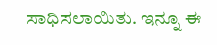ಸಾಧಿಸಲಾಯಿತು. ಇನ್ನೂ ಈ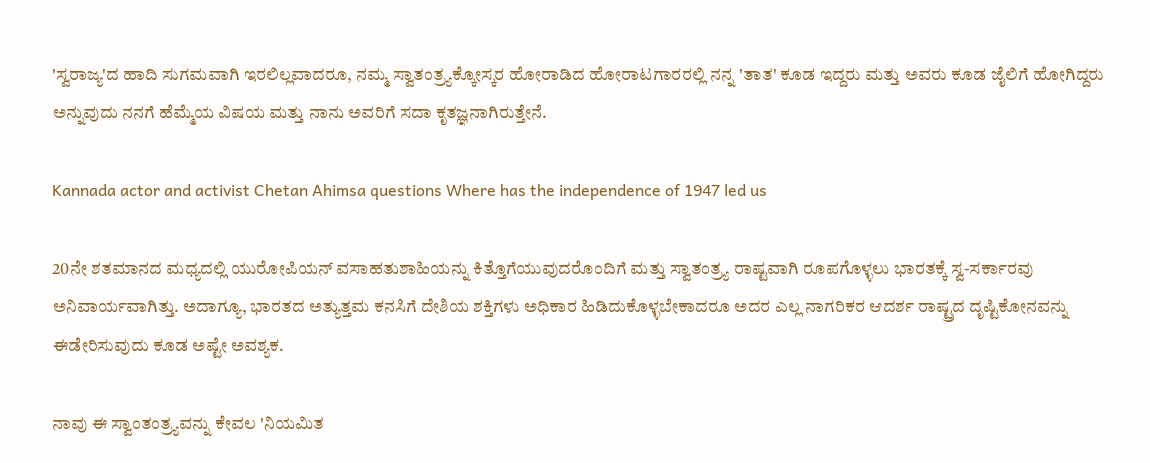'ಸ್ವರಾಜ್ಯ'ದ ಹಾದಿ ಸುಗಮವಾಗಿ ಇರಲಿಲ್ಲವಾದರೂ, ನಮ್ಮ ಸ್ವಾತಂತ್ರ್ಯಕ್ಕೋಸ್ಕರ ಹೋರಾಡಿದ ಹೋರಾಟಗಾರರಲ್ಲಿ ನನ್ನ 'ತಾತ' ಕೂಡ ಇದ್ದರು ಮತ್ತು ಅವರು ಕೂಡ ಜೈಲಿಗೆ ಹೋಗಿದ್ದರು ಅನ್ನುವುದು ನನಗೆ ಹೆಮ್ಮೆಯ ವಿಷಯ ಮತ್ತು ನಾನು ಅವರಿಗೆ ಸದಾ ಕೃತಜ್ಞನಾಗಿರುತ್ತೇನೆ.

Kannada actor and activist Chetan Ahimsa questions Where has the independence of 1947 led us

20ನೇ ಶತಮಾನದ ಮಧ್ಯದಲ್ಲಿ ಯುರೋಪಿಯನ್ ವಸಾಹತುಶಾಹಿಯನ್ನು ಕಿತ್ತೊಗೆಯುವುದರೊಂದಿಗೆ ಮತ್ತು ಸ್ವಾತಂತ್ರ್ಯ ರಾಷ್ಟವಾಗಿ ರೂಪಗೊಳ್ಳಲು ಭಾರತಕ್ಕೆ ಸ್ವ-ಸರ್ಕಾರವು ಅನಿವಾರ್ಯವಾಗಿತ್ತು. ಅದಾಗ್ಯೂ, ಭಾರತದ ಅತ್ಯುತ್ತಮ ಕನಸಿಗೆ ದೇಶಿಯ ಶಕ್ತಿಗಳು ಅಧಿಕಾರ ಹಿಡಿದುಕೊಳ್ಳಬೇಕಾದರೂ ಅದರ ಎಲ್ಲ ನಾಗರಿಕರ ಆದರ್ಶ ರಾಷ್ಟ್ರದ ದೃಷ್ಟಿಕೋನವನ್ನು ಈಡೇರಿಸುವುದು ಕೂಡ ಅಷ್ಟೇ ಅವಶ್ಯಕ.

ನಾವು ಈ ಸ್ವಾಂತಂತ್ರ್ಯವನ್ನು ಕೇವಲ 'ನಿಯಮಿತ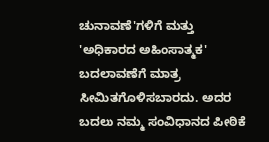ಚುನಾವಣೆ'ಗಳಿಗೆ ಮತ್ತು 'ಅಧಿಕಾರದ ಅಹಿಂಸಾತ್ಮಕ' ಬದಲಾವಣೆಗೆ ಮಾತ್ರ ಸೀಮಿತಗೊಳಿಸಬಾರದು. ಅದರ ಬದಲು ನಮ್ಮ ಸಂವಿಧಾನದ ಪೀಠಿಕೆ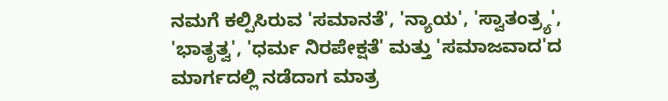ನಮಗೆ ಕಲ್ಪಿಸಿರುವ 'ಸಮಾನತೆ', 'ನ್ಯಾಯ', 'ಸ್ವಾತಂತ್ರ್ಯ', 'ಭಾತೃತ್ವ', 'ಧರ್ಮ ನಿರಪೇಕ್ಷತೆ' ಮತ್ತು 'ಸಮಾಜವಾದ'ದ ಮಾರ್ಗದಲ್ಲಿ ನಡೆದಾಗ ಮಾತ್ರ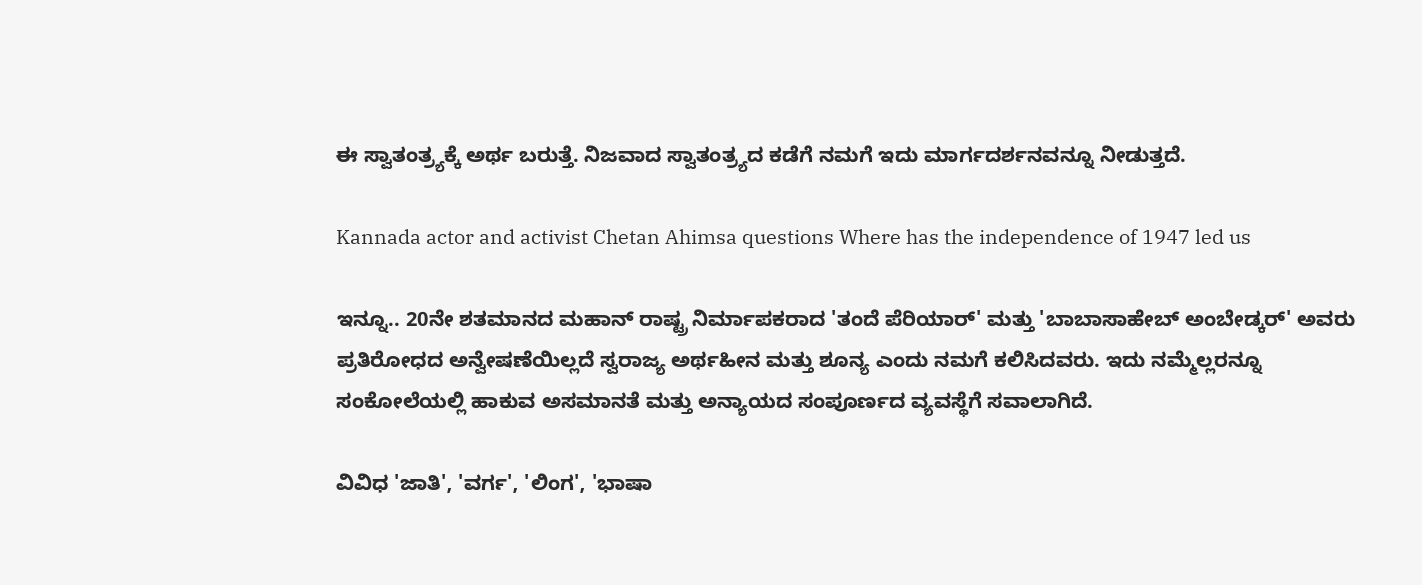ಈ ಸ್ವಾತಂತ್ರ್ಯಕ್ಕೆ ಅರ್ಥ ಬರುತ್ತೆ. ನಿಜವಾದ ಸ್ವಾತಂತ್ರ್ಯದ ಕಡೆಗೆ ನಮಗೆ ಇದು ಮಾರ್ಗದರ್ಶನವನ್ನೂ ನೀಡುತ್ತದೆ.

Kannada actor and activist Chetan Ahimsa questions Where has the independence of 1947 led us

ಇನ್ನೂ.. 20ನೇ ಶತಮಾನದ ಮಹಾನ್ ರಾಷ್ಟ್ರ ನಿರ್ಮಾಪಕರಾದ 'ತಂದೆ ಪೆರಿಯಾರ್' ಮತ್ತು 'ಬಾಬಾಸಾಹೇಬ್ ಅಂಬೇಡ್ಕರ್' ಅವರು ಪ್ರತಿರೋಧದ ಅನ್ವೇಷಣೆಯಿಲ್ಲದೆ ಸ್ವರಾಜ್ಯ ಅರ್ಥಹೀನ ಮತ್ತು ಶೂನ್ಯ ಎಂದು ನಮಗೆ ಕಲಿಸಿದವರು. ಇದು ನಮ್ಮೆಲ್ಲರನ್ನೂ ಸಂಕೋಲೆಯಲ್ಲಿ ಹಾಕುವ ಅಸಮಾನತೆ ಮತ್ತು ಅನ್ಯಾಯದ ಸಂಪೂರ್ಣದ ವ್ಯವಸ್ಥೆಗೆ ಸವಾಲಾಗಿದೆ.

ವಿವಿಧ 'ಜಾತಿ', 'ವರ್ಗ', 'ಲಿಂಗ', 'ಭಾಷಾ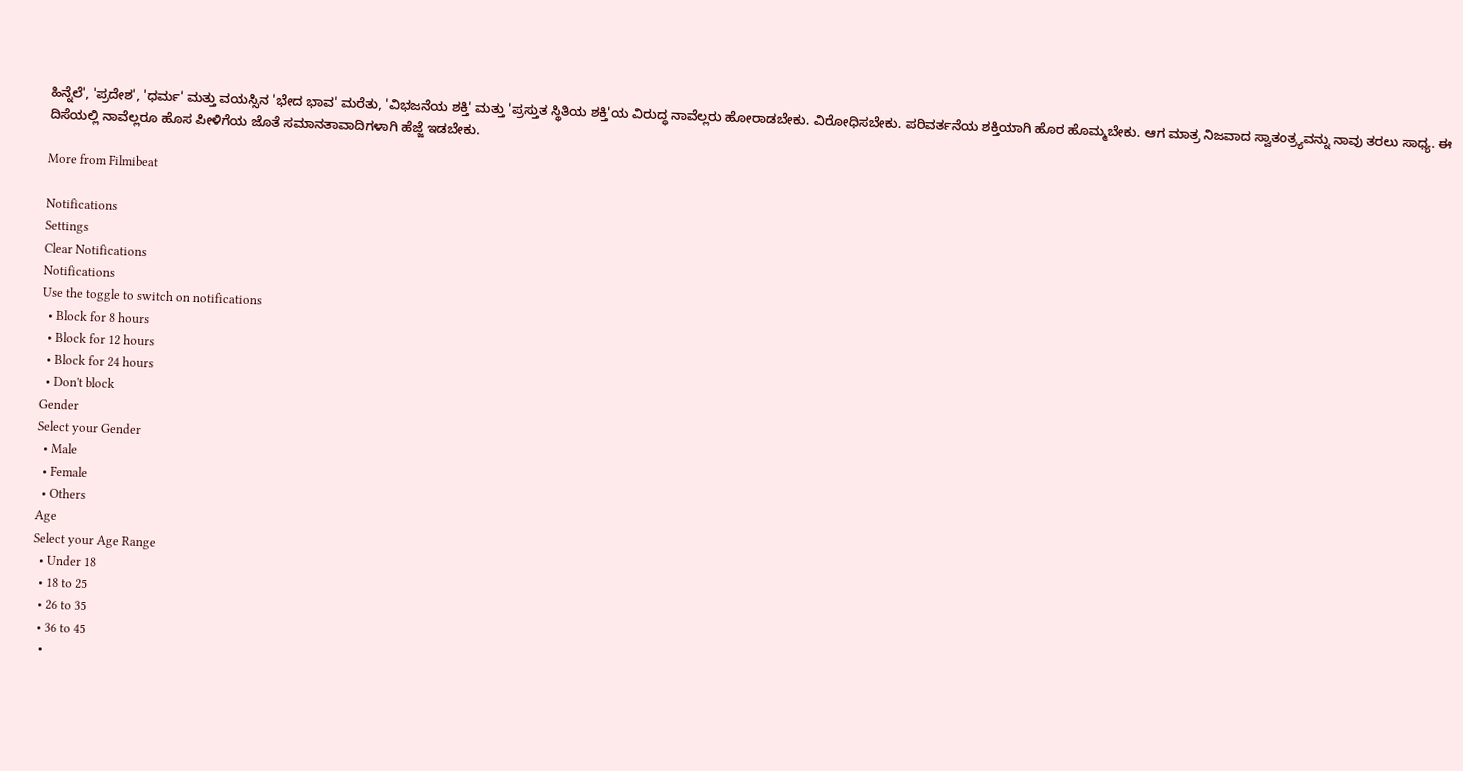ಹಿನ್ನೆಲೆ', 'ಪ್ರದೇಶ', 'ಧರ್ಮ' ಮತ್ತು ವಯಸ್ಸಿನ 'ಭೇದ ಭಾವ' ಮರೆತು, 'ವಿಭಜನೆಯ ಶಕ್ತಿ' ಮತ್ತು 'ಪ್ರಸ್ತುತ ಸ್ಥಿತಿಯ ಶಕ್ತಿ'ಯ ವಿರುದ್ಧ ನಾವೆಲ್ಲರು ಹೋರಾಡಬೇಕು. ವಿರೋಧಿಸಬೇಕು. ಪರಿವರ್ತನೆಯ ಶಕ್ತಿಯಾಗಿ ಹೊರ ಹೊಮ್ಮಬೇಕು. ಆಗ ಮಾತ್ರ ನಿಜವಾದ ಸ್ವಾತಂತ್ರ್ಯವನ್ನು ನಾವು ತರಲು ಸಾಧ್ಯ. ಈ ದಿಸೆಯಲ್ಲಿ ನಾವೆಲ್ಲರೂ ಹೊಸ ಪೀಳಿಗೆಯ ಜೊತೆ ಸಮಾನತಾವಾದಿಗಳಾಗಿ ಹೆಜ್ಜೆ ಇಡಬೇಕು.

More from Filmibeat

Notifications
Settings
Clear Notifications
Notifications
Use the toggle to switch on notifications
  • Block for 8 hours
  • Block for 12 hours
  • Block for 24 hours
  • Don't block
Gender
Select your Gender
  • Male
  • Female
  • Others
Age
Select your Age Range
  • Under 18
  • 18 to 25
  • 26 to 35
  • 36 to 45
  •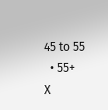45 to 55
  • 55+
X